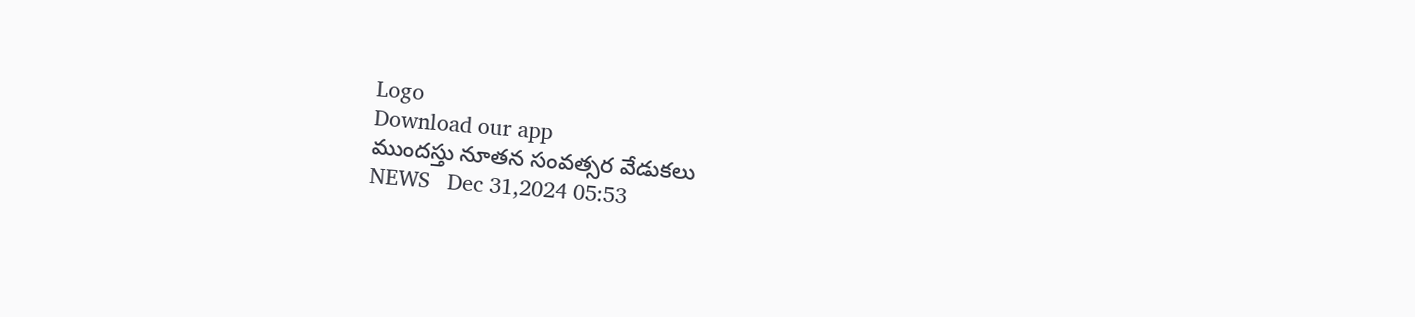Logo
Download our app
ముందస్తు నూతన సంవత్సర వేడుకలు
NEWS   Dec 31,2024 05:53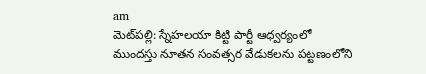am
మెట్‌ప‌ల్లి: స్నేహలయా కిట్టి పార్టీ ఆధ్వర్యంలో ముందస్తు నూతన సంవత్సర వేడుకలను పట్టణంలోని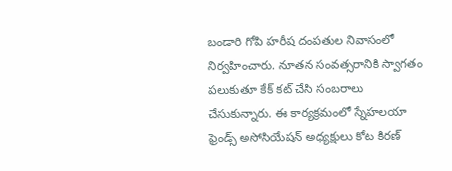బండారి గోపి హరీష దంపతుల నివాసంలో నిర్వ‌హించారు. నూతన సంవత్సరానికి స్వాగతం పలుకుతూ కేక్ కట్ చేసి సంబరాలు చేసుకున్నారు. ఈ కార్యక్రమంలో స్నేహలయా ఫ్రెండ్స్ అసోసియేషన్ అధ్యక్షులు కోట కిరణ్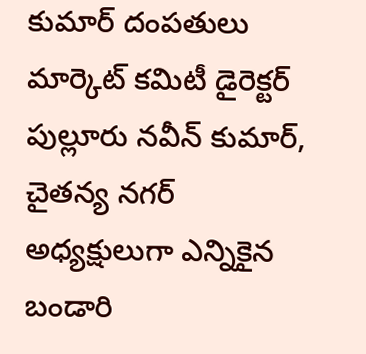కుమార్ దంపతులు మార్కెట్ కమిటీ డైరెక్టర్ పుల్లూరు నవీన్ కుమార్, చైతన్య నగర్ అధ్యక్షులుగా ఎన్నికైన బండారి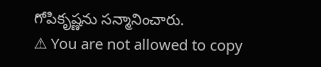గోపికృష్ణను సన్మానించారు.
⚠ You are not allowed to copy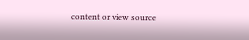content or view source